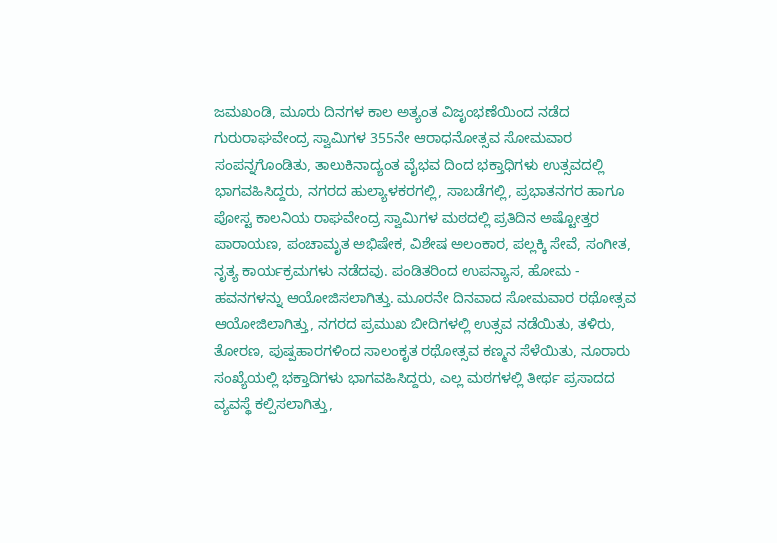ಜಮಖಂಡಿ, ಮೂರು ದಿನಗಳ ಕಾಲ ಅತ್ಯಂತ ವಿಜೃಂಭಣೆಯಿಂದ ನಡೆದ ಗುರುರಾಘವೇಂದ್ರ ಸ್ವಾಮಿಗಳ 355ನೇ ಆರಾಧನೋತ್ಸವ ಸೋಮವಾರ ಸಂಪನ್ನಗೊಂಡಿತು, ತಾಲುಕಿನಾದ್ಯಂತ ವೈಭವ ದಿಂದ ಭಕ್ತಾಧಿಗಳು ಉತ್ಸವದಲ್ಲಿ ಭಾಗವಹಿಸಿದ್ದರು, ನಗರದ ಹುಲ್ಯಾಳಕರಗಲ್ಲಿ, ಸಾಬಡೆಗಲ್ಲಿ, ಪ್ರಭಾತನಗರ ಹಾಗೂ ಪೋಸ್ಟ ಕಾಲನಿಯ ರಾಘವೇಂದ್ರ ಸ್ವಾಮಿಗಳ ಮಠದಲ್ಲಿ ಪ್ರತಿದಿನ ಅಷ್ಟೋತ್ತರ ಪಾರಾಯಣ, ಪಂಚಾಮೃತ ಅಭಿಷೇಕ, ವಿಶೇಷ ಅಲಂಕಾರ, ಪಲ್ಲಕ್ಕಿ ಸೇವೆ, ಸಂಗೀತ, ನೃತ್ಯ ಕಾರ್ಯಕ್ರಮಗಳು ನಡೆದವು. ಪಂಡಿತರಿಂದ ಉಪನ್ಯಾಸ, ಹೋಮ - ಹವನಗಳನ್ನು ಆಯೋಜಿಸಲಾಗಿತ್ತು. ಮೂರನೇ ದಿನವಾದ ಸೋಮವಾರ ರಥೋತ್ಸವ ಆಯೋಜಿಲಾಗಿತ್ತು, ನಗರದ ಪ್ರಮುಖ ಬೀದಿಗಳಲ್ಲಿ ಉತ್ಸವ ನಡೆಯಿತು, ತಳಿರು, ತೋರಣ, ಪುಷ್ಪಹಾರಗಳಿಂದ ಸಾಲಂಕೃತ ರಥೋತ್ಸವ ಕಣ್ಮನ ಸೆಳೆಯಿತು, ನೂರಾರು ಸಂಖ್ಯೆಯಲ್ಲಿ ಭಕ್ತಾದಿಗಳು ಭಾಗವಹಿಸಿದ್ದರು, ಎಲ್ಲ ಮಠಗಳಲ್ಲಿ ತೀರ್ಥ ಪ್ರಸಾದದ ವ್ಯವಸ್ಥೆ ಕಲ್ಪಿಸಲಾಗಿತ್ತು,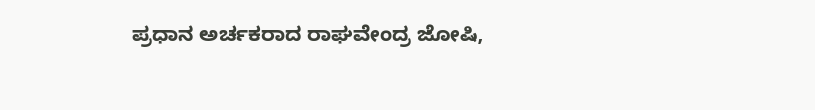ಪ್ರಧಾನ ಅರ್ಚಕರಾದ ರಾಘವೇಂದ್ರ ಜೋಷಿ,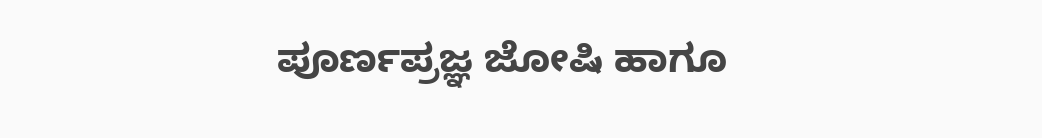ಪೂರ್ಣಪ್ರಜ್ಞ ಜೋಷಿ ಹಾಗೂ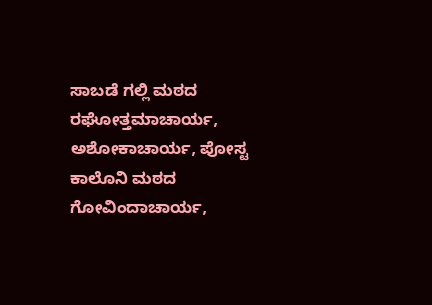ಸಾಬಡೆ ಗಲ್ಲಿ ಮಠದ ರಘೋತ್ತಮಾಚಾರ್ಯ, ಅಶೋಕಾಚಾರ್ಯ, ಪೋಸ್ಟ ಕಾಲೊನಿ ಮಠದ ಗೋವಿಂದಾಚಾರ್ಯ,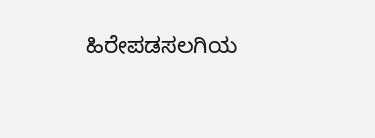ಹಿರೇಪಡಸಲಗಿಯ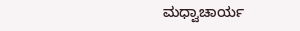ಮಧ್ವಾಚಾರ್ಯ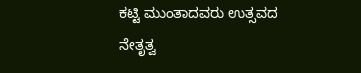ಕಟ್ಟಿ ಮುಂತಾದವರು ಉತ್ಸವದ ನೇತೃತ್ವ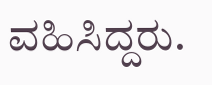ವಹಿಸಿದ್ದರು.